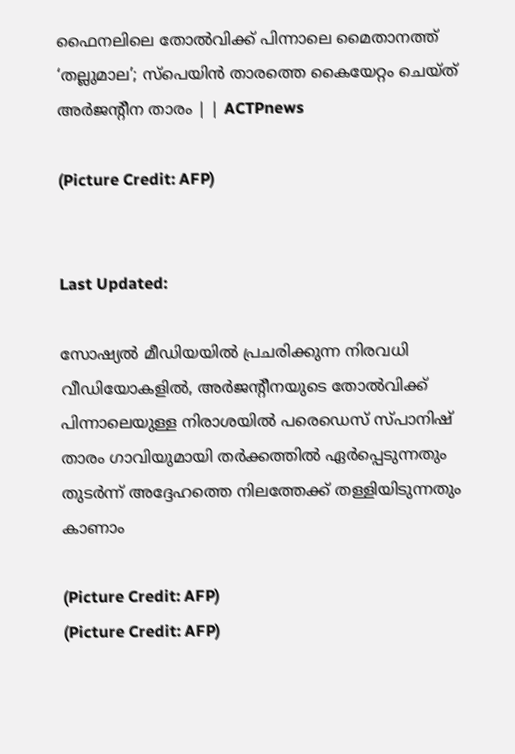ഫൈനലിലെ തോൽ‌വിക്ക് പിന്നാലെ മൈതാനത്ത് ‘തല്ലുമാല’; സ്പെയിൻ താരത്തെ കൈയേറ്റം ചെയ്ത് അർജന്റീന താരം | | ACTPnews

(Picture Credit: AFP)


Last Updated:

സോഷ്യൽ മീഡിയയിൽ പ്രചരിക്കുന്ന നിരവധി വീഡിയോകളിൽ, അർജന്റീനയുടെ തോൽവിക്ക് പിന്നാലെയുള്ള നിരാശയിൽ പരെഡെസ് സ്പാനിഷ് താരം ഗാവിയുമായി തർക്കത്തിൽ ഏർപ്പെടുന്നതും തുടർന്ന് അദ്ദേഹത്തെ നിലത്തേക്ക് തള്ളിയിടുന്നതും കാണാം

(Picture Credit: AFP)
(Picture Credit: AFP)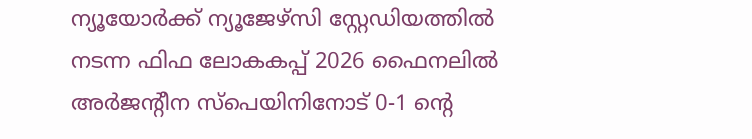ന്യൂയോർക്ക് ന്യൂജേഴ്‌സി സ്റ്റേഡിയത്തിൽ നടന്ന ഫിഫ ലോകകപ്പ് 2026 ഫൈനലിൽ അർജന്റീന സ്പെയിനിനോട് 0-1 ന്റെ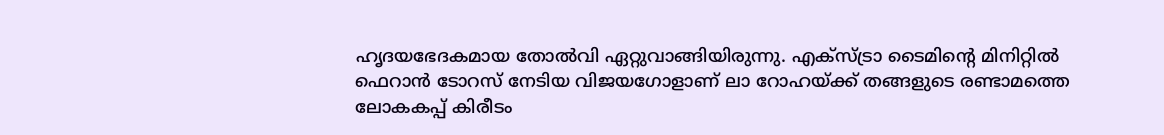ഹൃദയഭേദകമായ തോൽവി ഏറ്റുവാങ്ങിയിരുന്നു. എക്സ്ട്രാ ടൈമിന്റെ മിനിറ്റിൽ ഫെറാൻ ടോറസ് നേടിയ വിജയഗോളാണ് ലാ റോഹയ്ക്ക് തങ്ങളുടെ രണ്ടാമത്തെ ലോകകപ്പ് കിരീടം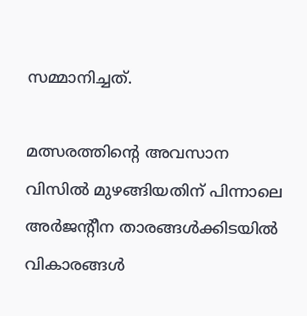സമ്മാനിച്ചത്.

മത്സരത്തിന്റെ അവസാന വിസിൽ മുഴങ്ങിയതിന് പിന്നാലെ അർജന്റീന താരങ്ങൾക്കിടയിൽ വികാരങ്ങൾ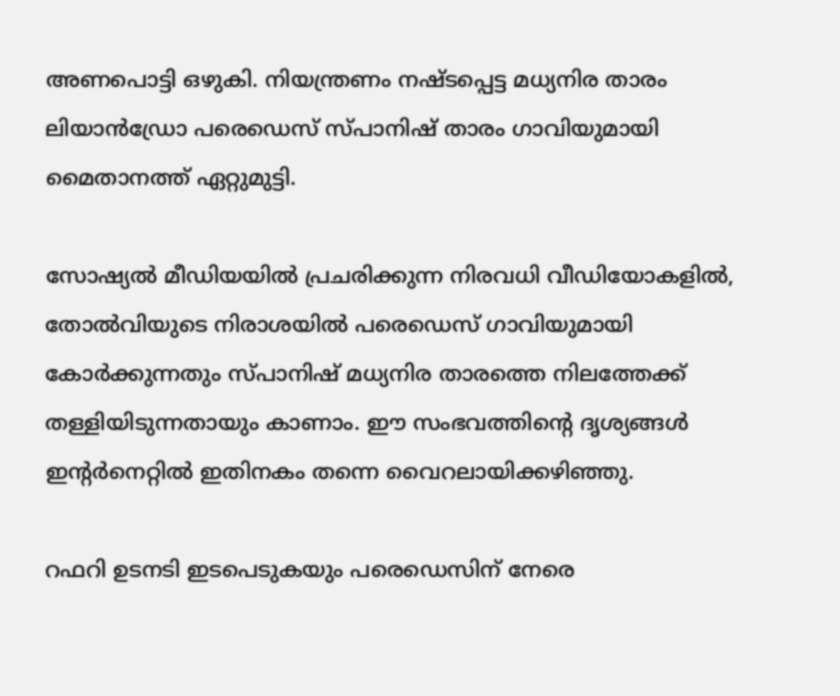അണപൊട്ടി ഒഴുകി. നിയന്ത്രണം നഷ്ടപ്പെട്ട മധ്യനിര താരം ലിയാൻഡ്രോ പരെഡെസ് സ്പാനിഷ് താരം ഗാവിയുമായി മൈതാനത്ത് ഏറ്റുമുട്ടി.

സോഷ്യൽ മീഡിയയിൽ പ്രചരിക്കുന്ന നിരവധി വീഡിയോകളിൽ, തോൽവിയുടെ നിരാശയിൽ പരെഡെസ് ഗാവിയുമായി കോർക്കുന്നതും സ്പാനിഷ് മധ്യനിര താരത്തെ നിലത്തേക്ക് തള്ളിയിടുന്നതായും കാണാം. ഈ സംഭവത്തിന്റെ ദൃശ്യങ്ങൾ ഇന്റർനെറ്റിൽ ഇതിനകം തന്നെ വൈറലായിക്കഴിഞ്ഞു.

റഫറി ഉടനടി ഇടപെടുകയും പരെഡെസിന് നേരെ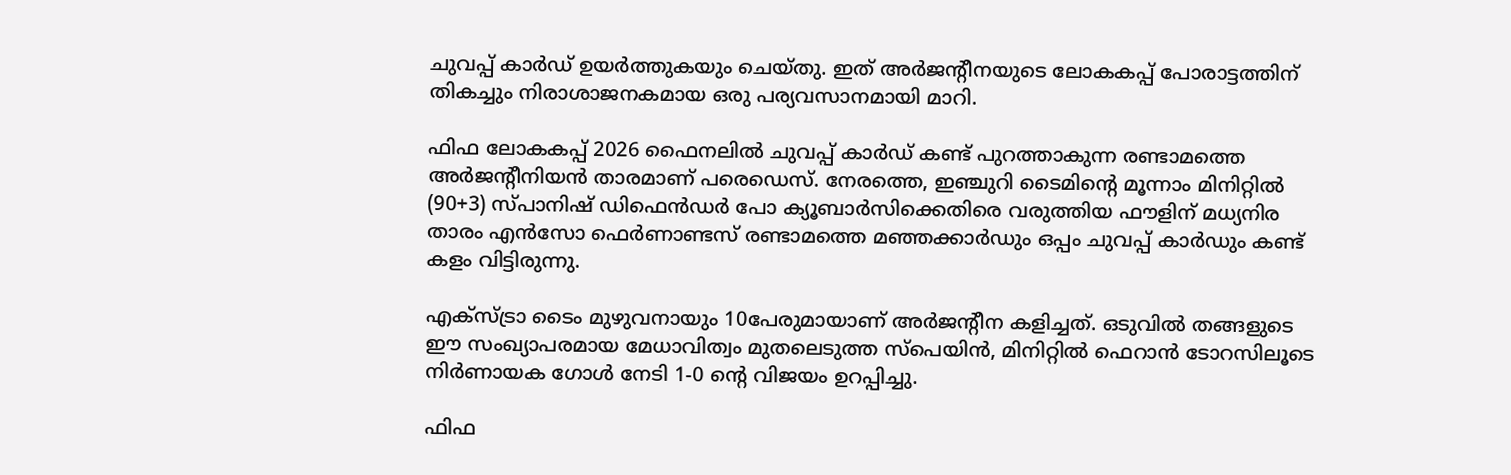ചുവപ്പ് കാർഡ് ഉയർത്തുകയും ചെയ്തു. ഇത് അർജന്റീനയുടെ ലോകകപ്പ് പോരാട്ടത്തിന് തികച്ചും നിരാശാജനകമായ ഒരു പര്യവസാനമായി മാറി.

ഫിഫ ലോകകപ്പ് 2026 ഫൈനലിൽ ചുവപ്പ് കാർഡ് കണ്ട് പുറത്താകുന്ന രണ്ടാമത്തെ അർജന്റീനിയൻ താരമാണ് പരെഡെസ്. നേരത്തെ, ഇഞ്ചുറി ടൈമിന്റെ മൂന്നാം മിനിറ്റിൽ (90+3) സ്പാനിഷ് ഡിഫെൻഡർ പോ ക്യൂബാർസിക്കെതിരെ വരുത്തിയ ഫൗളിന് മധ്യനിര താരം എൻസോ ഫെർണാണ്ടസ് രണ്ടാമത്തെ മഞ്ഞക്കാർഡും ഒപ്പം ചുവപ്പ് കാർഡും കണ്ട് കളം വിട്ടിരുന്നു.

എക്സ്ട്രാ ടൈം മുഴുവനായും 10പേരുമായാണ് അർജന്റീന കളിച്ചത്. ഒടുവിൽ തങ്ങളുടെ ഈ സംഖ്യാപരമായ മേധാവിത്വം മുതലെടുത്ത സ്പെയിൻ, മിനിറ്റിൽ ഫെറാൻ ടോറസിലൂടെ നിർണായക ഗോൾ നേടി 1-0 ന്റെ വിജയം ഉറപ്പിച്ചു.

ഫിഫ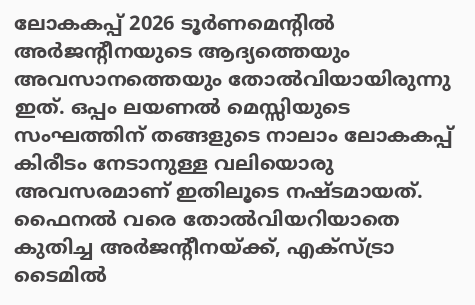ലോകകപ്പ് 2026 ടൂർണമെന്റിൽ അർജന്റീനയുടെ ആദ്യത്തെയും അവസാനത്തെയും തോൽവിയായിരുന്നു ഇത്. ഒപ്പം ലയണൽ മെസ്സിയുടെ സംഘത്തിന് തങ്ങളുടെ നാലാം ലോകകപ്പ് കിരീടം നേടാനുള്ള വലിയൊരു അവസരമാണ് ഇതിലൂടെ നഷ്ടമായത്. ഫൈനൽ വരെ തോൽവിയറിയാതെ കുതിച്ച അർജന്റീനയ്ക്ക്, എക്സ്ട്രാ ടൈമിൽ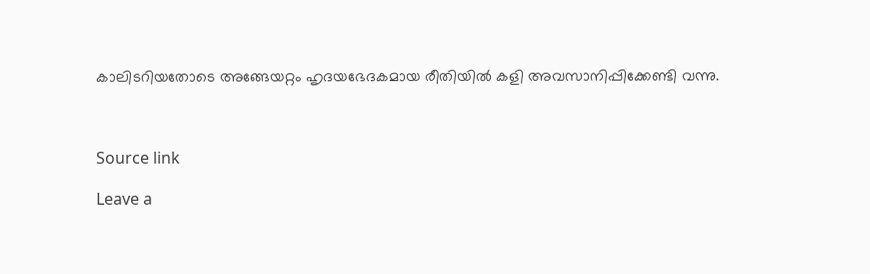കാലിടറിയതോടെ അങ്ങേയറ്റം ഹൃദയഭേദകമായ രീതിയിൽ കളി അവസാനിപ്പിക്കേണ്ടി വന്നു.



Source link

Leave a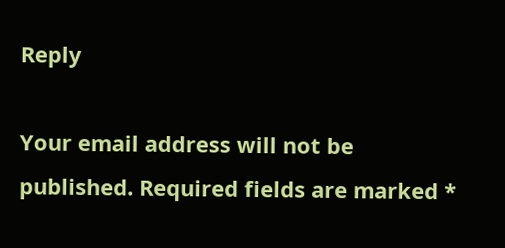Reply

Your email address will not be published. Required fields are marked *